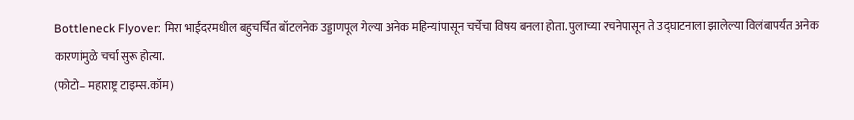Bottleneck Flyover: मिरा भाईंदरमधील बहुचर्चित बॉटलनेक उड्डाणपूल गेल्या अनेक महिन्यांपासून चर्चेचा विषय बनला होता. पुलाच्या रचनेपासून ते उद्घाटनाला झालेल्या विलंबापर्यंत अनेक कारणांमुळे चर्चा सुरू होत्या.
(फोटो– महाराष्ट्र टाइम्स.कॉम)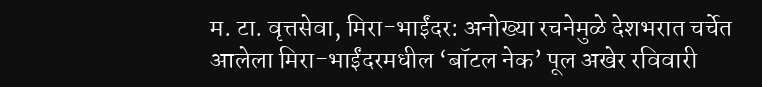म. टा. वृत्तसेवा, मिरा-भाईंदर: अनोख्या रचनेमुळे देशभरात चर्चेत आलेला मिरा-भाईंदरमधील ‘बॉटल नेक’ पूल अखेर रविवारी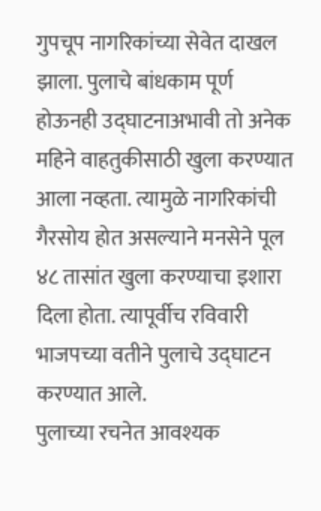गुपचूप नागरिकांच्या सेवेत दाखल झाला. पुलाचे बांधकाम पूर्ण होऊनही उद्घाटनाअभावी तो अनेक महिने वाहतुकीसाठी खुला करण्यात आला नव्हता. त्यामुळे नागरिकांची गैरसोय होत असल्याने मनसेने पूल ४८ तासांत खुला करण्याचा इशारा दिला होता. त्यापूर्वीच रविवारी भाजपच्या वतीने पुलाचे उद्घाटन करण्यात आले.
पुलाच्या रचनेत आवश्यक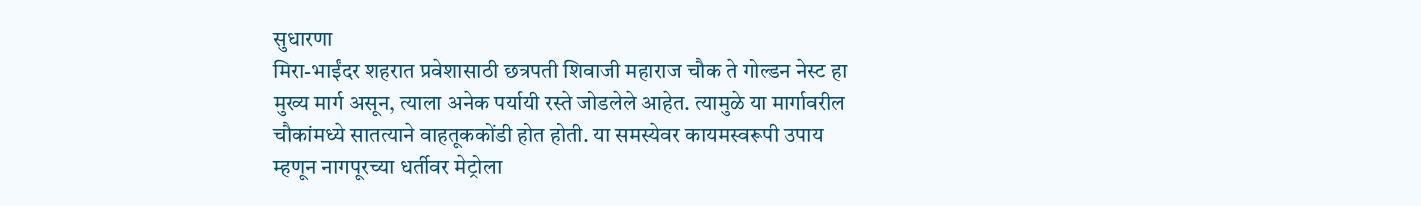सुधारणा
मिरा-भाईंदर शहरात प्रवेशासाठी छत्रपती शिवाजी महाराज चौक ते गोल्डन नेस्ट हा मुख्य मार्ग असून, त्याला अनेक पर्यायी रस्ते जोडलेले आहेत. त्यामुळे या मार्गावरील चौकांमध्ये सातत्याने वाहतूककोंडी होत होती. या समस्येवर कायमस्वरूपी उपाय म्हणून नागपूरच्या धर्तीवर मेट्रोला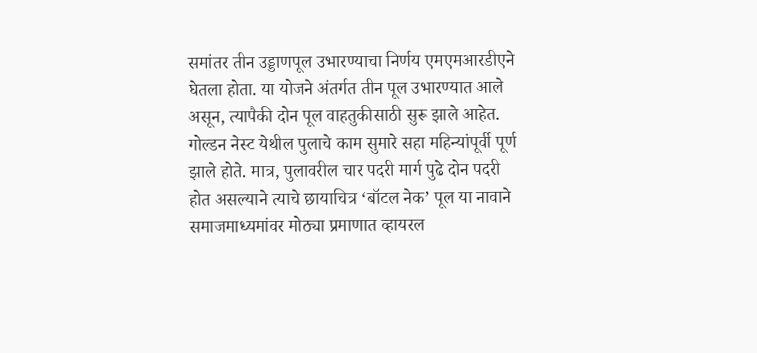समांतर तीन उड्डाणपूल उभारण्याचा निर्णय एमएमआरडीएने घेतला होता. या योजने अंतर्गत तीन पूल उभारण्यात आले असून, त्यापैकी दोन पूल वाहतुकीसाठी सुरू झाले आहेत. गोल्डन नेस्ट येथील पुलाचे काम सुमारे सहा महिन्यांपूर्वी पूर्ण झाले होते. मात्र, पुलावरील चार पदरी मार्ग पुढे दोन पदरी होत असल्याने त्याचे छायाचित्र ‘बॉटल नेक’ पूल या नावाने समाजमाध्यमांवर मोठ्या प्रमाणात व्हायरल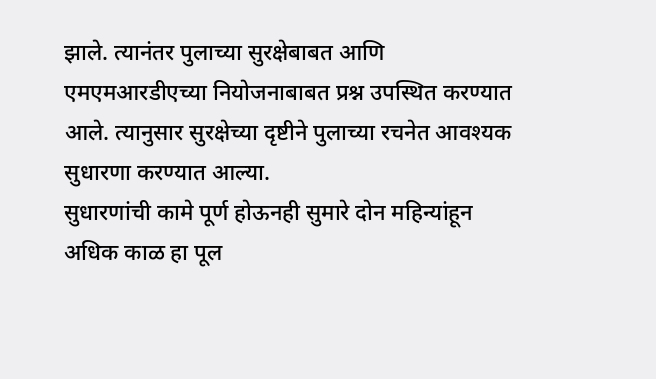झाले. त्यानंतर पुलाच्या सुरक्षेबाबत आणि एमएमआरडीएच्या नियोजनाबाबत प्रश्न उपस्थित करण्यात आले. त्यानुसार सुरक्षेच्या दृष्टीने पुलाच्या रचनेत आवश्यक सुधारणा करण्यात आल्या.
सुधारणांची कामे पूर्ण होऊनही सुमारे दोन महिन्यांहून अधिक काळ हा पूल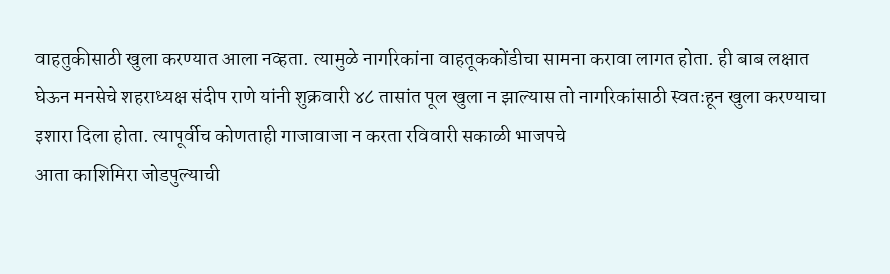वाहतुकीसाठी खुला करण्यात आला नव्हता. त्यामुळे नागरिकांना वाहतूककोंडीचा सामना करावा लागत होता. ही बाब लक्षात घेऊन मनसेचे शहराध्यक्ष संदीप राणे यांनी शुक्रवारी ४८ तासांत पूल खुला न झाल्यास तो नागरिकांसाठी स्वतःहून खुला करण्याचा इशारा दिला होता. त्यापूर्वीच कोणताही गाजावाजा न करता रविवारी सकाळी भाजपचे
आता काशिमिरा जोडपुल्याची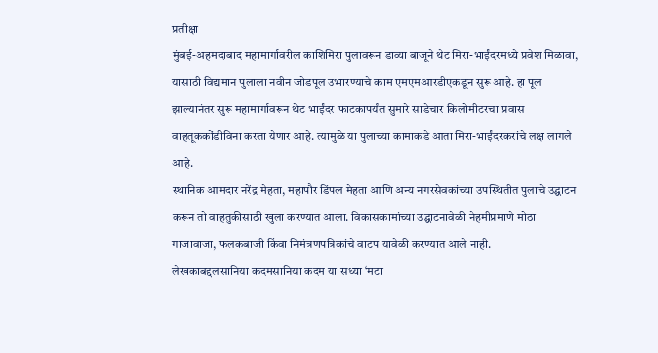प्रतीक्षा
मुंबई-अहमदाबाद महामार्गावरील काशिमिरा पुलावरून डाव्या बाजूने थेट मिरा-भाईंदरमध्ये प्रवेश मिळावा, यासाठी विद्यमान पुलाला नवीन जोडपूल उभारण्याचे काम एमएमआरडीएकडून सुरू आहे. हा पूल झाल्यानंतर सुरू महामार्गावरून थेट भाईंदर फाटकापर्यंत सुमारे साडेचार किलोमीटरचा प्रवास वाहतूककोंडीविना करता येणार आहे. त्यामुळे या पुलाच्या कामाकडे आता मिरा-भाईंदरकरांचे लक्ष लागले आहे.
स्थानिक आमदार नरेंद्र मेहता, महापौर डिंपल मेहता आणि अन्य नगरसेवकांच्या उपस्थितीत पुलाचे उद्घाटन करून तो वाहतुकीसाठी खुला करण्यात आला. विकासकामांच्या उद्घाटनावेळी नेहमीप्रमाणे मोठा गाजावाजा, फलकबाजी किंवा निमंत्रणपत्रिकांचे वाटप यावेळी करण्यात आले नाही.
लेखकाबद्दलसानिया कदमसानिया कदम या सध्या ‘मटा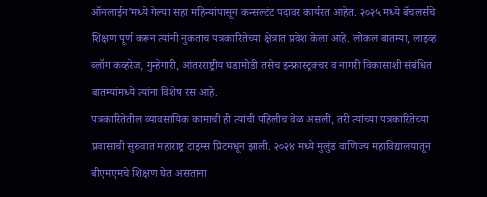ऑनलाईन’मध्ये गेल्या सहा महिन्यांपासून कन्सल्टंट पदावर कार्यरत आहेत. २०२५ मध्ये बॅचलर्सचे शिक्षण पूर्ण करून त्यांनी नुकताच पत्रकारितेच्या क्षेत्रात प्रवेश केला आहे. लोकल बातम्या, लाइव्ह ब्लॉग कव्हरेज, गुन्हेगारी, आंतरराष्ट्रीय घडामोडी तसेच इन्फ्रास्ट्रक्चर व नागरी विकासाशी संबंधित बातम्यांमध्ये त्यांना विशेष रस आहे.
पत्रकारितेतील व्यावसायिक कामाची ही त्यांची पहिलीच वेळ असली, तरी त्यांच्या पत्रकारितेच्या प्रवासाची सुरुवात महाराष्ट्र टाइम्स प्रिंटमधून झाली. २०२४ मध्ये मुलुंड वाणिज्य महाविद्यालयातून बीएमएमचे शिक्षण घेत असताना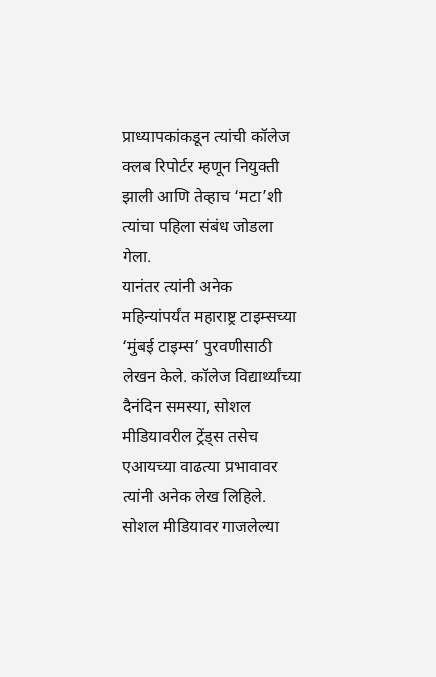प्राध्यापकांकडून त्यांची कॉलेज क्लब रिपोर्टर म्हणून नियुक्ती झाली आणि तेव्हाच ‘मटा’शी त्यांचा पहिला संबंध जोडला गेला.
यानंतर त्यांनी अनेक महिन्यांपर्यंत महाराष्ट्र टाइम्सच्या ‘मुंबई टाइम्स’ पुरवणीसाठी लेखन केले. कॉलेज विद्यार्थ्यांच्या दैनंदिन समस्या, सोशल मीडियावरील ट्रेंड्स तसेच एआयच्या वाढत्या प्रभावावर त्यांनी अनेक लेख लिहिले. सोशल मीडियावर गाजलेल्या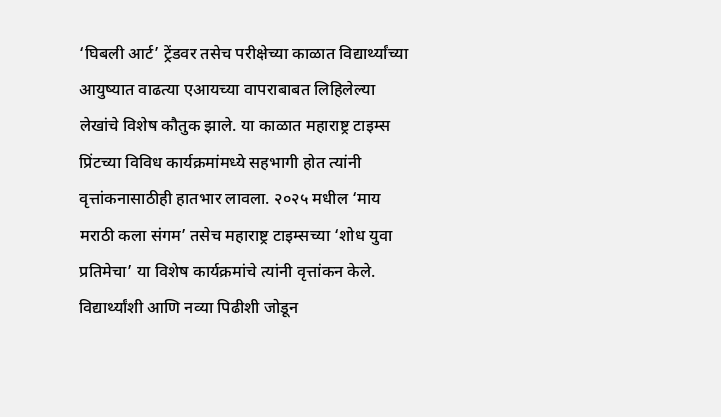‘घिबली आर्ट’ ट्रेंडवर तसेच परीक्षेच्या काळात विद्यार्थ्यांच्या आयुष्यात वाढत्या एआयच्या वापराबाबत लिहिलेल्या लेखांचे विशेष कौतुक झाले. या काळात महाराष्ट्र टाइम्स प्रिंटच्या विविध कार्यक्रमांमध्ये सहभागी होत त्यांनी वृत्तांकनासाठीही हातभार लावला. २०२५ मधील ‘माय मराठी कला संगम’ तसेच महाराष्ट्र टाइम्सच्या ‘शोध युवा प्रतिमेचा’ या विशेष कार्यक्रमांचे त्यांनी वृत्तांकन केले. विद्यार्थ्यांशी आणि नव्या पिढीशी जोडून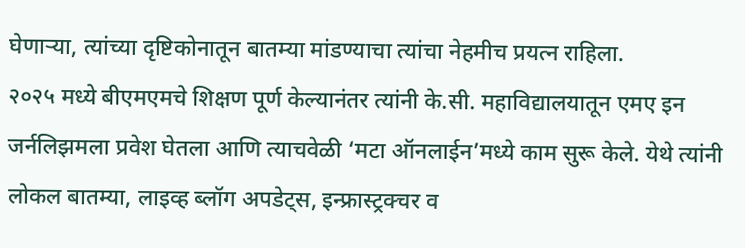घेणाऱ्या, त्यांच्या दृष्टिकोनातून बातम्या मांडण्याचा त्यांचा नेहमीच प्रयत्न राहिला.
२०२५ मध्ये बीएमएमचे शिक्षण पूर्ण केल्यानंतर त्यांनी के.सी. महाविद्यालयातून एमए इन जर्नलिझमला प्रवेश घेतला आणि त्याचवेळी ‘मटा ऑनलाईन’मध्ये काम सुरू केले. येथे त्यांनी लोकल बातम्या, लाइव्ह ब्लॉग अपडेट्स, इन्फ्रास्ट्रक्चर व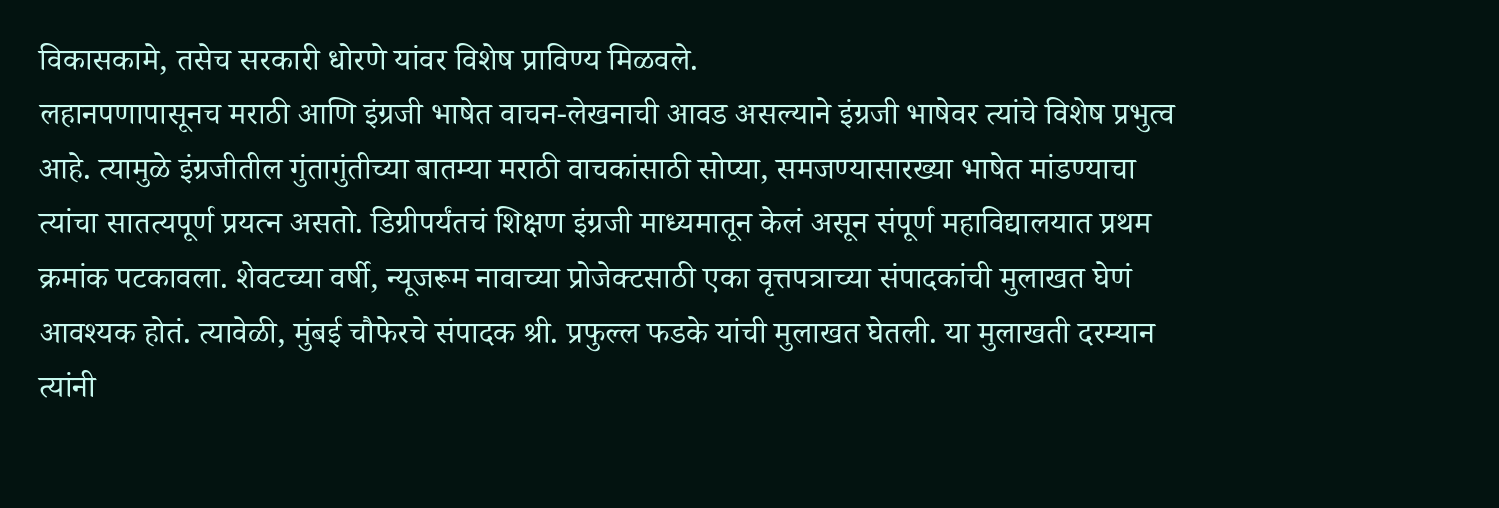विकासकामे, तसेच सरकारी धोरणे यांवर विशेष प्राविण्य मिळवले.
लहानपणापासूनच मराठी आणि इंग्रजी भाषेत वाचन-लेखनाची आवड असल्याने इंग्रजी भाषेवर त्यांचे विशेष प्रभुत्व आहे. त्यामुळे इंग्रजीतील गुंतागुंतीच्या बातम्या मराठी वाचकांसाठी सोप्या, समजण्यासारख्या भाषेत मांडण्याचा त्यांचा सातत्यपूर्ण प्रयत्न असतो. डिग्रीपर्यंतचं शिक्षण इंग्रजी माध्यमातून केलं असून संपूर्ण महाविद्यालयात प्रथम क्रमांक पटकावला. शेवटच्या वर्षी, न्यूजरूम नावाच्या प्रोजेक्टसाठी एका वृत्तपत्राच्या संपादकांची मुलाखत घेणं आवश्यक होतं. त्यावेळी, मुंबई चौफेरचे संपादक श्री. प्रफुल्ल फडके यांची मुलाखत घेतली. या मुलाखती दरम्यान त्यांनी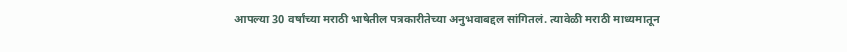आपल्या 30 वर्षांच्या मराठी भाषेतील पत्रकारीतेच्या अनुभवाबद्दल सांगितलं. त्यावेळी मराठी माध्यमातून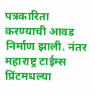पत्रकारिता करण्याची आवड निर्माण झाली. नंतर महाराष्ट्र टाईम्स प्रिंटमधल्या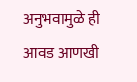अनुभवामुळे ही आवड आणखी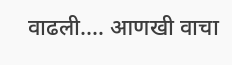वाढली.… आणखी वाचा